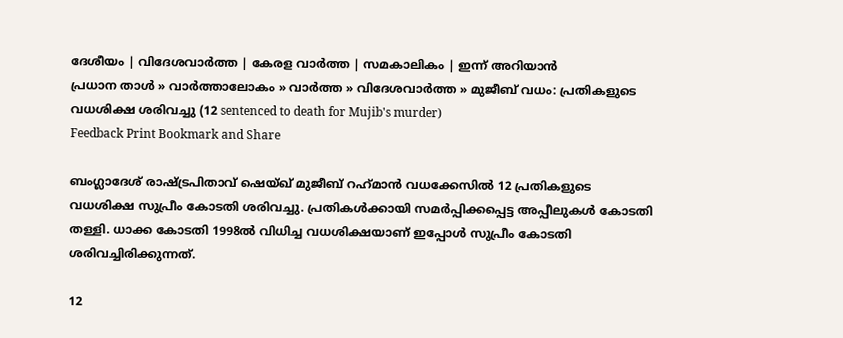ദേശീയം | വിദേശവാര്‍ത്ത | കേരള വാര്‍ത്ത | സമകാലികം | ഇന്ന് അറിയാന്‍
പ്രധാന താള്‍ » വാര്‍ത്താലോകം » വാര്‍ത്ത » വിദേശവാര്‍ത്ത » മുജീബ് വധം: പ്രതികളുടെ വധശിക്ഷ ശരിവച്ചു (12 sentenced to death for Mujib's murder)
Feedback Print Bookmark and Share

ബംഗ്ലാദേശ് രാഷ്ട്രപിതാവ് ഷെയ്ഖ് മുജീബ് റഹ്‌മാന്‍ വധക്കേസില്‍ 12 പ്രതികളുടെ വധശിക്ഷ സുപ്രീം കോടതി ശരിവച്ചു. പ്രതികള്‍ക്കായി സമര്‍പ്പിക്കപ്പെട്ട അപ്പീലുകള്‍ കോടതി തള്ളി. ധാക്ക കോടതി 1998ല്‍ വിധിച്ച വധശിക്ഷയാണ് ഇപ്പോള്‍ സുപ്രീം കോടതി ശരിവച്ചിരിക്കുന്നത്.

12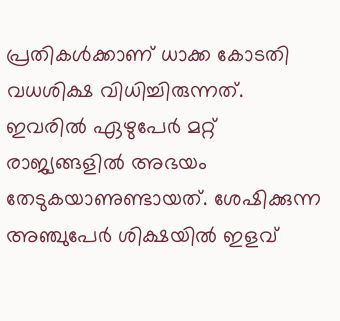പ്രതികള്‍ക്കാണ് ധാക്ക കോടതി വധശിക്ഷ വിധിച്ചിരുന്നത്. ഇവരില്‍ ഏഴുപേര്‍ മറ്റ് രാജ്യങ്ങളില്‍ അഭയം തേടുകയാണുണ്ടായത്. ശേഷിക്കുന്ന അഞ്ചുപേര്‍ ശിക്ഷയില്‍ ഇളവ്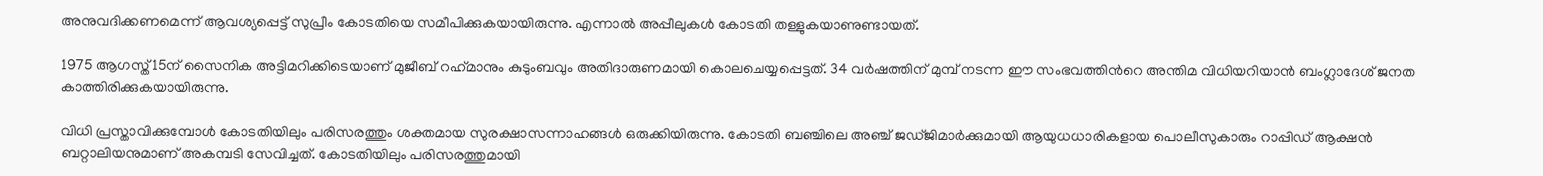അനുവദിക്കണമെന്ന് ആവശ്യപ്പെട്ട് സുപ്രീം കോടതിയെ സമീപിക്കുകയായിരുന്നു. എന്നാല്‍ അപ്പീലുകള്‍ കോടതി തള്ളുകയാണുണ്ടായത്.

1975 ആഗസ്ത് 15ന് സൈനിക അട്ടിമറിക്കിടെയാണ് മുജീബ് റഹ്‌മാനും കുടുംബവും അതിദാരുണമായി കൊലചെയ്യപ്പെട്ടത്. 34 വര്‍ഷത്തിന് മുമ്പ് നടന്ന ഈ സംഭവത്തിന്‍റെ അന്തിമ വിധിയറിയാന്‍ ബംഗ്ലാദേശ് ജനത കാത്തിരിക്കുകയായിരുന്നു.

വിധി പ്രസ്താവിക്കുമ്പോള്‍ കോടതിയിലും പരിസരത്തും ശക്തമായ സുരക്ഷാസന്നാഹങ്ങള്‍ ഒരുക്കിയിരുന്നു. കോടതി ബഞ്ചിലെ അഞ്ച് ജഡ്‌ജിമാര്‍ക്കുമായി ആയുധധാരികളായ പൊലീസുകാരും റാപ്പിഡ് ആക്ഷന്‍ ബറ്റാലിയനുമാണ് അകമ്പടി സേവിച്ചത്. കോടതിയിലും പരിസരത്തുമായി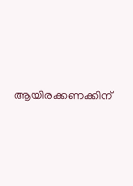ആയിരക്കണക്കിന്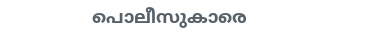പൊലീസുകാരെ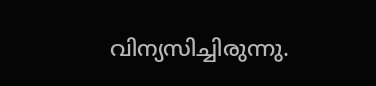വിന്യസിച്ചിരുന്നു.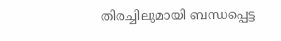തിരച്ചിലുമായി ബന്ധപ്പെട്ട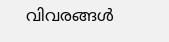വിവരങ്ങള്‍